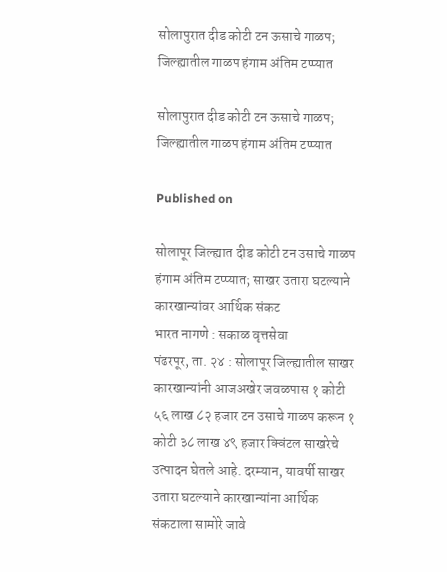सोलापुरात दीड कोटी टन ऊसाचे गाळप;    जिल्ह्यातील गाळप हंगाम अंतिम टप्प्यात

सोलापुरात दीड कोटी टन ऊसाचे गाळप; जिल्ह्यातील गाळप हंगाम अंतिम टप्प्यात

Published on

सोलापूर जिल्ह्यात दीड कोटी टन उसाचे गाळप
हंगाम अंतिम टप्प्यात; साखर उतारा घटल्याने कारखान्यांवर आर्थिक संकट
भारत नागणे : सकाळ वृत्तसेवा
पंढरपूर, ता. २४ : सोलापूर जिल्ह्यातील साखर कारखान्यांनी आजअखेर जवळपास १ कोटी ५६ लाख ८२ हजार टन उसाचे गाळप करून १ कोटी ३८ लाख ४९ हजार क्विंटल साखरेचे उत्पादन घेतले आहे. दरम्यान, यावर्षी साखर उतारा घटल्याने कारखान्यांना आर्थिक संकटाला सामोरे जावे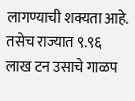लागण्याची शक्यता आहे. तसेच राज्यात ९.९६ लाख टन उसाचे गाळप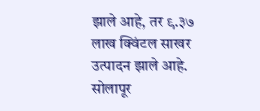झाले आहे, तर ९.३७ लाख क्विंटल साखर उत्पादन झाले आहे. सोलापूर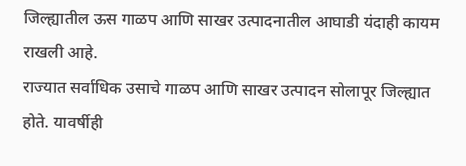जिल्ह्यातील ऊस गाळप आणि साखर उत्पादनातील आघाडी यंदाही कायम राखली आहे.
राज्यात सर्वाधिक उसाचे गाळप आणि साखर उत्पादन सोलापूर जिल्ह्यात होते. यावर्षीही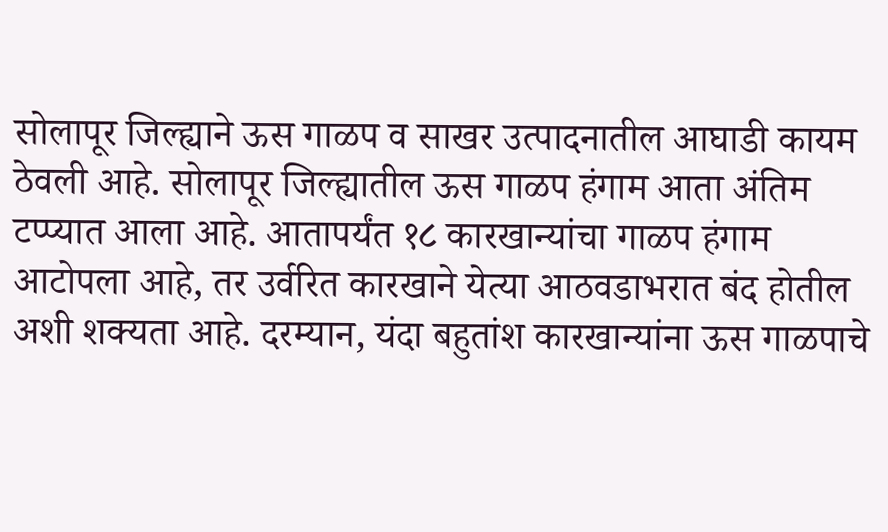सोलापूर जिल्ह्याने ऊस गाळप व साखर उत्पादनातील आघाडी कायम ठेवली आहे. सोलापूर जिल्ह्यातील ऊस गाळप हंगाम आता अंतिम टप्प्यात आला आहे. आतापर्यंत १८ कारखान्यांचा गाळप हंगाम आटोपला आहे, तर उर्वरित कारखाने येत्या आठवडाभरात बंद होतील अशी शक्यता आहे. दरम्यान, यंदा बहुतांश कारखान्यांना ऊस गाळपाचे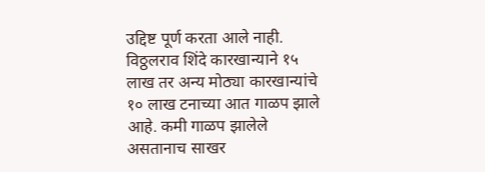उद्दिष्ट पूर्ण करता आले नाही. विठ्ठलराव शिंदे कारखान्याने १५ लाख तर अन्य मोठ्या कारखान्यांचे १० लाख टनाच्या आत गाळप झाले आहे. कमी गाळप झालेले असतानाच साखर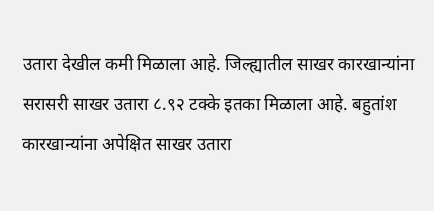उतारा देखील कमी मिळाला आहे. जिल्ह्यातील साखर कारखान्यांना सरासरी साखर उतारा ८.९२ टक्के इतका मिळाला आहे. बहुतांश कारखान्यांना अपेक्षित साखर उतारा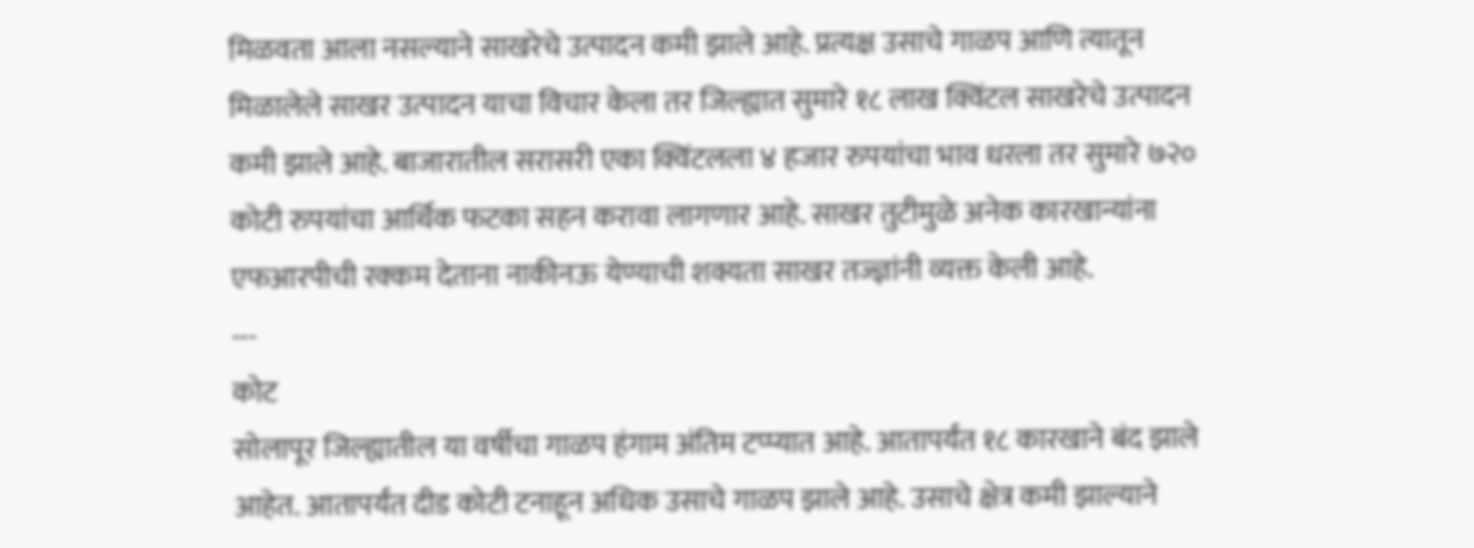मिळवता आला नसल्याने साखरेचे उत्पादन कमी झाले आहे. प्रत्यक्ष उसाचे गाळप आणि त्यातून मिळालेले साखर उत्पादन याचा विचार केला तर जिल्ह्यात सुमारे १८ लाख क्विंटल साखरेचे उत्पादन कमी झाले आहे. बाजारातील सरासरी एका क्विंटलला ४ हजार रुपयांचा भाव धरला तर सुमारे ७२० कोटी रुपयांचा आर्थिक फटका सहन करावा लागणार आहे. साखर तुटीमुळे अनेक कारखान्यांना एफआरपीची रक्कम देताना नाकीनऊ येण्याची शक्यता साखर तज्ज्ञांनी व्यक्त केली आहे.
---
कोट
सोलापूर जिल्ह्यातील या वर्षीचा गाळप हंगाम अंतिम टप्प्यात आहे. आतापर्यंत १८ कारखाने बंद झाले आहेत. आतापर्यंत दीड कोटी टनाहून अधिक उसाचे गाळप झाले आहे. उसाचे क्षेत्र कमी झाल्याने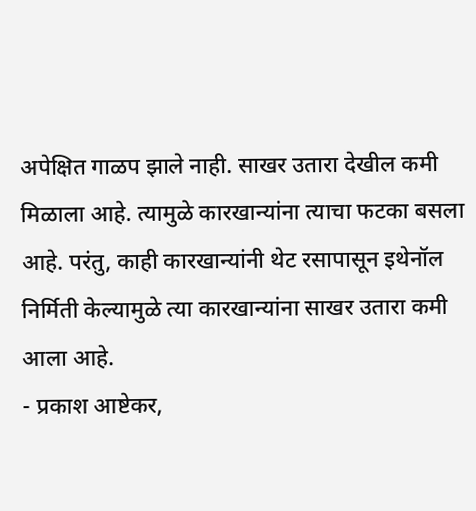अपेक्षित गाळप झाले नाही. साखर उतारा देखील कमी मिळाला आहे. त्यामुळे कारखान्यांना त्याचा फटका बसला आहे. परंतु, काही कारखान्यांनी थेट रसापासून इथेनॉल निर्मिती केल्यामुळे त्या कारखान्यांना साखर उतारा कमी आला आहे.
- प्रकाश आष्टेकर,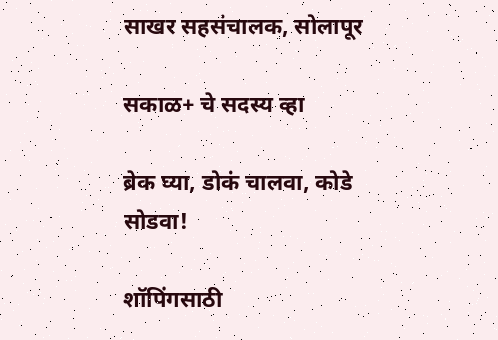साखर सहसंचालक, सोलापूर

सकाळ+ चे सदस्य व्हा

ब्रेक घ्या, डोकं चालवा, कोडे सोडवा!

शॉपिंगसाठी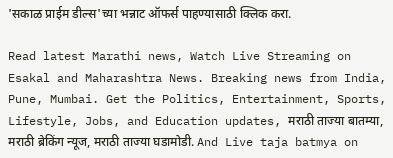'सकाळ प्राईम डील्स'च्या भन्नाट ऑफर्स पाहण्यासाठी क्लिक करा.

Read latest Marathi news, Watch Live Streaming on Esakal and Maharashtra News. Breaking news from India, Pune, Mumbai. Get the Politics, Entertainment, Sports, Lifestyle, Jobs, and Education updates, मराठी ताज्या बातम्या, मराठी ब्रेकिंग न्यूज, मराठी ताज्या घडामोडी. And Live taja batmya on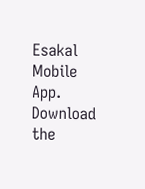Esakal Mobile App. Download the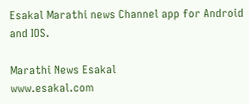Esakal Marathi news Channel app for Android and IOS.

Marathi News Esakal
www.esakal.com